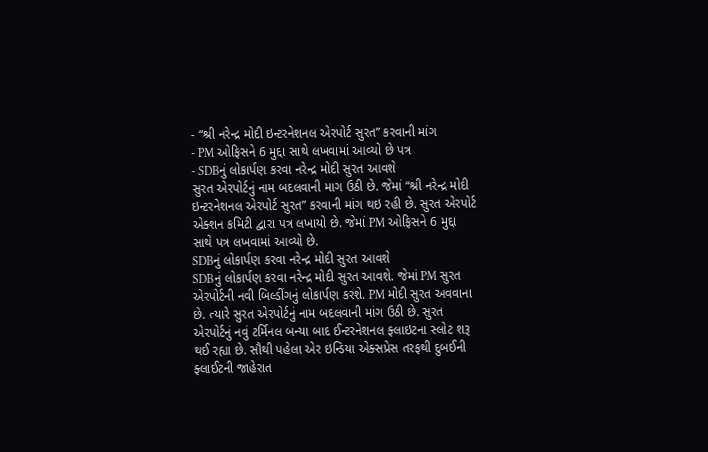- “શ્રી નરેન્દ્ર મોદી ઇન્ટરનેશનલ એરપોર્ટ સુરત” કરવાની માંગ
- PM ઓફિસને 6 મુદ્દા સાથે લખવામાં આવ્યો છે પત્ર
- SDBનું લોકાર્પણ કરવા નરેન્દ્ર મોદી સુરત આવશે
સુરત એરપોર્ટનું નામ બદલવાની માગ ઉઠી છે. જેમાં “શ્રી નરેન્દ્ર મોદી ઇન્ટરનેશનલ એરપોર્ટ સુરત” કરવાની માંગ થઇ રહી છે. સુરત એરપોર્ટ એક્શન કમિટી દ્વારા પત્ર લખાયો છે. જેમાં PM ઓફિસને 6 મુદ્દા સાથે પત્ર લખવામાં આવ્યો છે.
SDBનું લોકાર્પણ કરવા નરેન્દ્ર મોદી સુરત આવશે
SDBનું લોકાર્પણ કરવા નરેન્દ્ર મોદી સુરત આવશે. જેમાં PM સુરત એરપોર્ટની નવી બિલ્ડીંગનું લોકાર્પણ કરશે. PM મોદી સુરત અવવાના છે. ત્યારે સુરત એરપોર્ટનું નામ બદલવાની માંગ ઉઠી છે. સુરત એરપોર્ટનું નવું ટર્મિનલ બન્યા બાદ ઈન્ટરનેશનલ ફ્લાઇટના સ્લોટ શરૂ થઈ રહ્યા છે. સૌથી પહેલા એર ઇન્ડિયા એક્સપ્રેસ તરફથી દુબઈની ફ્લાઈટની જાહેરાત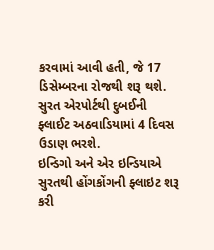કરવામાં આવી હતી, જે 17 ડિસેમ્બરના રોજથી શરૂ થશે. સુરત એરપોર્ટથી દુબઈની ફ્લાઈટ અઠવાડિયામાં 4 દિવસ ઉડાણ ભરશે.
ઇન્ડિગો અને એર ઇન્ડિયાએ સુરતથી હોંગકોંગની ફ્લાઇટ શરૂ કરી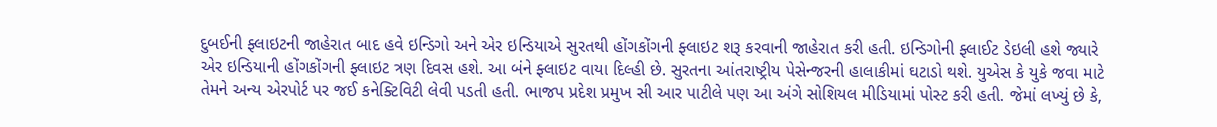દુબઈની ફ્લાઇટની જાહેરાત બાદ હવે ઇન્ડિગો અને એર ઇન્ડિયાએ સુરતથી હોંગકોંગની ફ્લાઇટ શરૂ કરવાની જાહેરાત કરી હતી. ઇન્ડિગોની ફ્લાઈટ ડેઇલી હશે જ્યારે એર ઇન્ડિયાની હોંગકોંગની ફ્લાઇટ ત્રણ દિવસ હશે. આ બંને ફ્લાઇટ વાયા દિલ્હી છે. સુરતના આંતરાષ્ટ્રીય પેસેન્જરની હાલાકીમાં ઘટાડો થશે. યુએસ કે યુકે જવા માટે તેમને અન્ય એરપોર્ટ પર જઈ કનેક્ટિવિટી લેવી પડતી હતી. ભાજપ પ્રદેશ પ્રમુખ સી આર પાટીલે પણ આ અંગે સોશિયલ મીડિયામાં પોસ્ટ કરી હતી. જેમાં લખ્યું છે કે,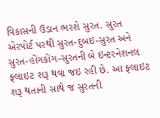વિકાસની ઉડાન ભરશે સુરત. સુરત એરપોર્ટ પરથી સુરત-દુબઇ-સુરત અને સુરત-હોંગકોંગ-સુરતની બે ઇન્ટરનેશનલ ફ્લાઇટ શરૂ થવા જઇ રહી છે. આ ફ્લાઇટ શરૂ થતાની સાથે જ સુરતની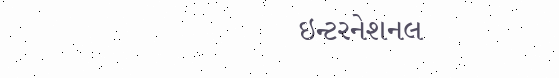ઇન્ટરનેશનલ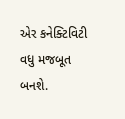એર કનેક્ટિવિટી વધુ મજબૂત બનશે.